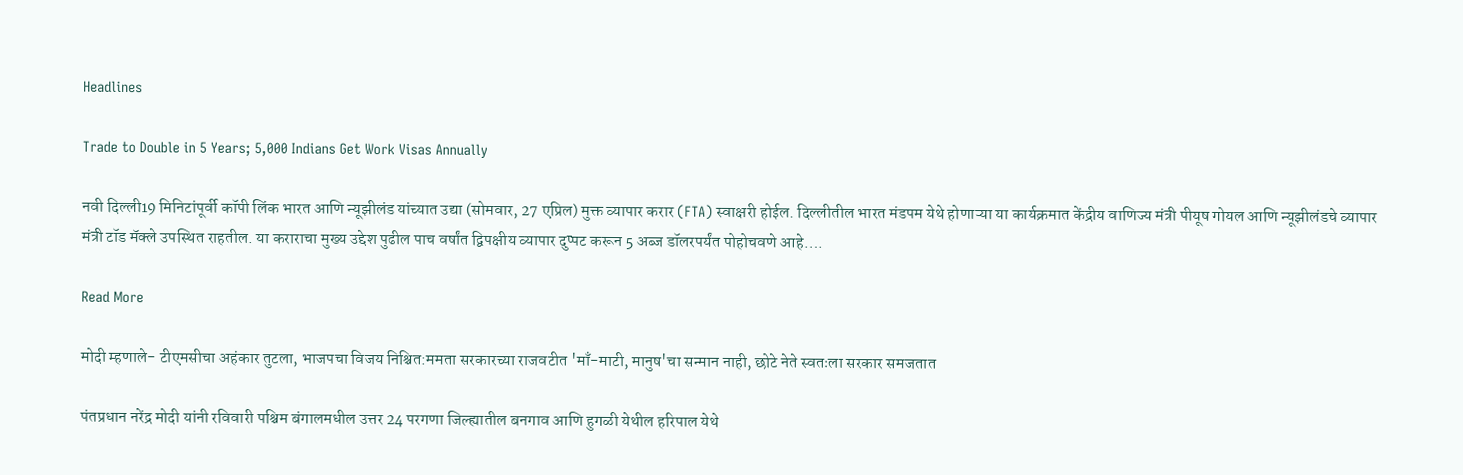Headlines

Trade to Double in 5 Years; 5,000 Indians Get Work Visas Annually

नवी दिल्ली19 मिनिटांपूर्वी कॉपी लिंक भारत आणि न्यूझीलंड यांच्यात उद्या (सोमवार, 27 एप्रिल) मुक्त व्यापार करार (FTA) स्वाक्षरी होईल. दिल्लीतील भारत मंडपम येथे होणाऱ्या या कार्यक्रमात केंद्रीय वाणिज्य मंत्री पीयूष गोयल आणि न्यूझीलंडचे व्यापार मंत्री टॉड मॅक्ले उपस्थित राहतील. या कराराचा मुख्य उद्देश पुढील पाच वर्षांत द्विपक्षीय व्यापार दुप्पट करून 5 अब्ज डॉलरपर्यंत पोहोचवणे आहे….

Read More

मोदी म्हणाले- टीएमसीचा अहंकार तुटला, भाजपचा विजय निश्चित:ममता सरकारच्या राजवटीत 'माँ-माटी, मानुष'चा सन्मान नाही, छोटे नेते स्वतःला सरकार समजतात

पंतप्रधान नरेंद्र मोदी यांनी रविवारी पश्चिम बंगालमधील उत्तर 24 परगणा जिल्ह्यातील बनगाव आणि हुगळी येथील हरिपाल येथे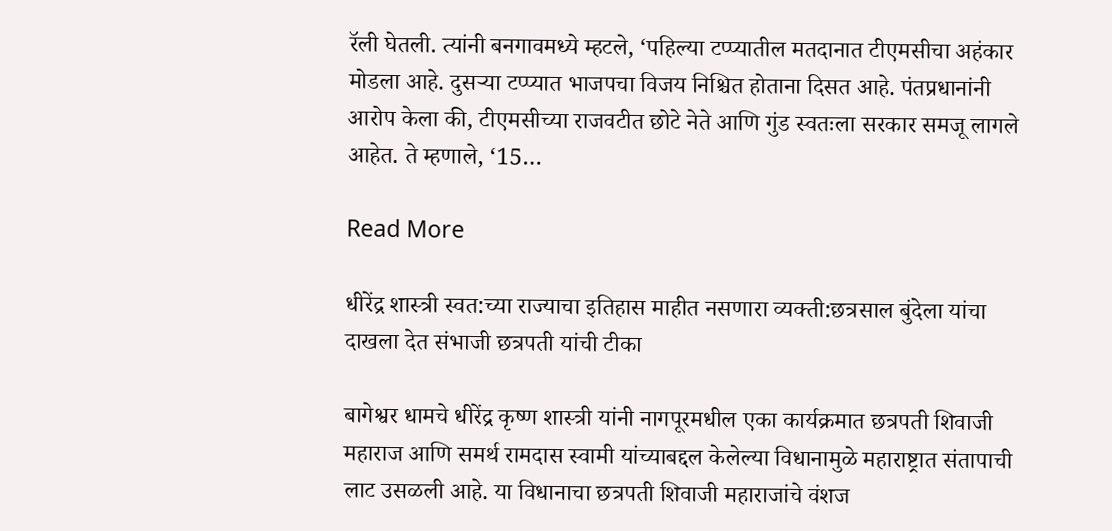रॅली घेतली. त्यांनी बनगावमध्ये म्हटले, ‘पहिल्या टप्प्यातील मतदानात टीएमसीचा अहंकार मोडला आहे. दुसऱ्या टप्प्यात भाजपचा विजय निश्चित होताना दिसत आहे. पंतप्रधानांनी आरोप केला की, टीएमसीच्या राजवटीत छोटे नेते आणि गुंड स्वतःला सरकार समजू लागले आहेत. ते म्हणाले, ‘15…

Read More

धीरेंद्र शास्त्री स्वत:च्या राज्याचा इतिहास माहीत नसणारा व्यक्ती:छत्रसाल बुंदेला यांचा दाखला देत संभाजी छत्रपती यांची टीका

बागेश्वर धामचे धीरेंद्र कृष्ण शास्त्री यांनी नागपूरमधील एका कार्यक्रमात छत्रपती शिवाजी महाराज आणि समर्थ रामदास स्वामी यांच्याबद्दल केलेल्या विधानामुळे महाराष्ट्रात संतापाची लाट उसळली आहे. या विधानाचा छत्रपती शिवाजी महाराजांचे वंशज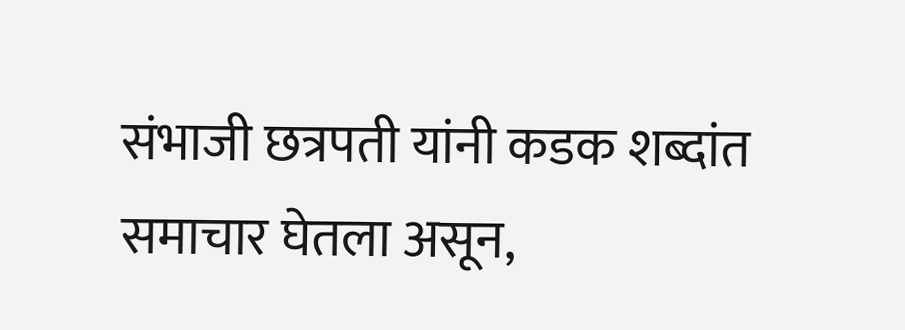संभाजी छत्रपती यांनी कडक शब्दांत समाचार घेतला असून,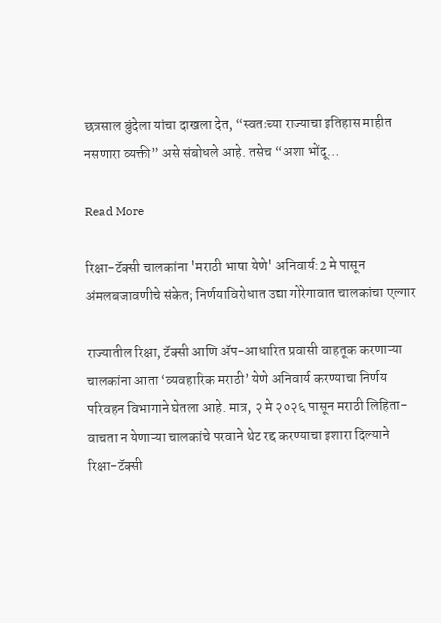छत्रसाल बुंदेला यांचा दाखला देत, “स्वतःच्या राज्याचा इतिहास माहीत नसणारा व्यक्ती” असे संबोधले आहे. तसेच “अशा भोंदू…

Read More

रिक्षा-टॅक्सी चालकांना 'मराठी भाषा येणे' अनिवार्य:2 मे पासून अंमलबजावणीचे संकेत; निर्णयाविरोधात उद्या गोरेगावात चालकांचा एल्गार

राज्यातील रिक्षा, टॅक्सी आणि ॲप-आधारित प्रवासी वाहतूक करणाऱ्या चालकांना आता ‘व्यवहारिक मराठी’ येणे अनिवार्य करण्याचा निर्णय परिवहन विभागाने घेतला आहे. मात्र, २ मे २०२६ पासून मराठी लिहिता-वाचता न येणाऱ्या चालकांचे परवाने थेट रद्द करण्याचा इशारा दिल्याने रिक्षा-टॅक्सी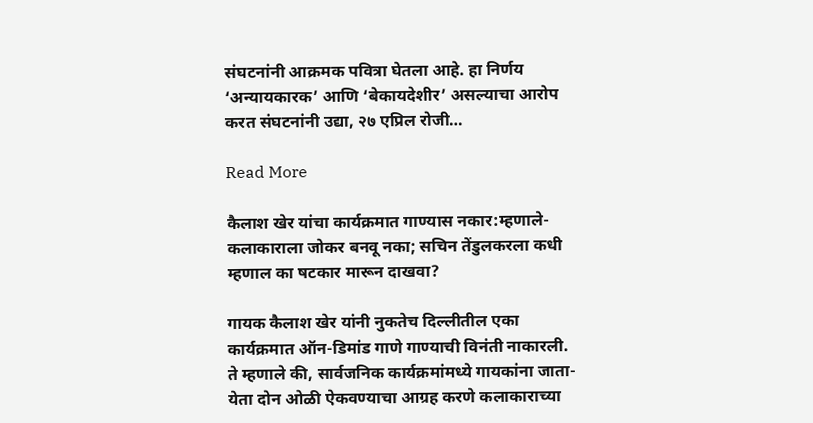संघटनांनी आक्रमक पवित्रा घेतला आहे. हा निर्णय ‘अन्यायकारक’ आणि ‘बेकायदेशीर’ असल्याचा आरोप करत संघटनांनी उद्या, २७ एप्रिल रोजी…

Read More

कैलाश खेर यांचा कार्यक्रमात गाण्यास नकार:म्हणाले- कलाकाराला जोकर बनवू नका; सचिन तेंडुलकरला कधी म्हणाल का षटकार मारून दाखवा?

गायक कैलाश खेर यांनी नुकतेच दिल्लीतील एका कार्यक्रमात ऑन-डिमांड गाणे गाण्याची विनंती नाकारली. ते म्हणाले की, सार्वजनिक कार्यक्रमांमध्ये गायकांना जाता-येता दोन ओळी ऐकवण्याचा आग्रह करणे कलाकाराच्या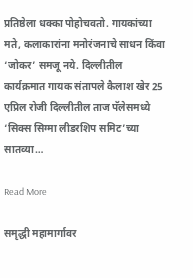प्रतिष्ठेला धक्का पोहोचवतो. गायकांच्या मते, कलाकारांना मनोरंजनाचे साधन किंवा ‘जोकर’ समजू नये. दिल्लीतील कार्यक्रमात गायक संतापले कैलाश खेर 25 एप्रिल रोजी दिल्लीतील ताज पॅलेसमध्ये ‘सिक्स सिग्मा लीडरशिप समिट’च्या सातव्या…

Read More

समृद्धी महामार्गावर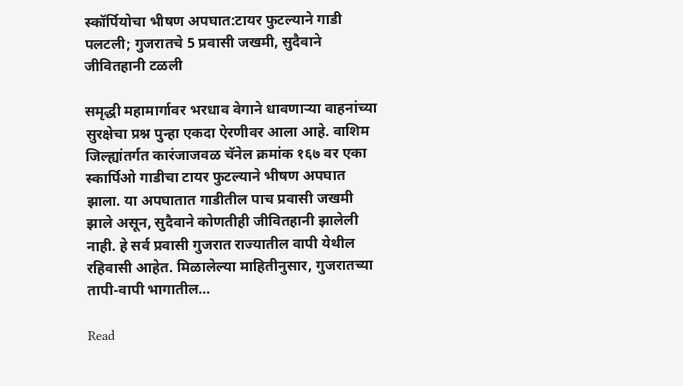स्कॉर्पियोचा भीषण अपघात:टायर फुटल्याने गाडी पलटली; गुजरातचे 5 प्रवासी जखमी, सुदैवाने जीवितहानी टळली

समृद्धी महामार्गावर भरधाव वेगाने धावणाऱ्या वाहनांच्या सुरक्षेचा प्रश्न पुन्हा एकदा ऐरणीवर आला आहे. वाशिम जिल्ह्यांतर्गत कारंजाजवळ चॅनेल क्रमांक १६७ वर एका स्कार्पिओ गाडीचा टायर फुटल्याने भीषण अपघात झाला. या अपघातात गाडीतील पाच प्रवासी जखमी झाले असून, सुदैवाने कोणतीही जीवितहानी झालेली नाही. हे सर्व प्रवासी गुजरात राज्यातील वापी येथील रहिवासी आहेत. मिळालेल्या माहितीनुसार, गुजरातच्या तापी-वापी भागातील…

Read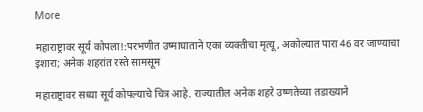More

महाराष्ट्रावर सूर्य कोपला!:परभणीत उष्माघाताने एका व्यक्तीचा मृत्यू, अकोल्यात पारा 46 वर जाण्याचा इशारा; अनेक शहरांत रस्ते सामसूम

महाराष्ट्रावर सध्या सूर्य कोपल्याचे चित्र आहे. राज्यातील अनेक शहरे उष्णतेच्या तडाख्याने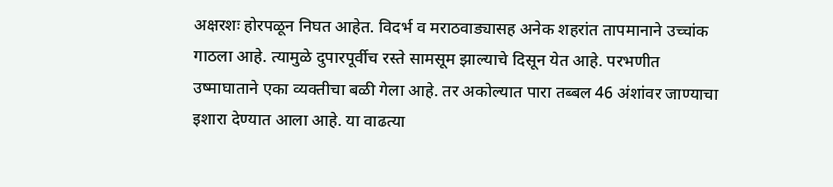अक्षरशः होरपळून निघत आहेत. विदर्भ व मराठवाड्यासह अनेक शहरांत तापमानाने उच्चांक गाठला आहे. त्यामुळे दुपारपूर्वीच रस्ते सामसूम झाल्याचे दिसून येत आहे. परभणीत उष्माघाताने एका व्यक्तीचा बळी गेला आहे. तर अकोल्यात पारा तब्बल 46 अंशांवर जाण्याचा इशारा देण्यात आला आहे. या वाढत्या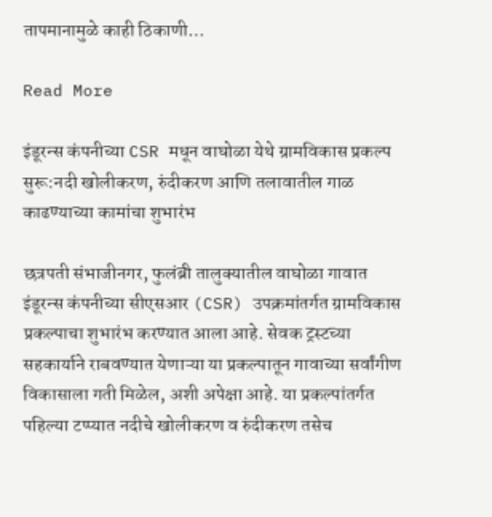तापमानामुळे काही ठिकाणी…

Read More

इंडूरन्स कंपनीच्या CSR मधून वाघोळा येथे ग्रामविकास प्रकल्प सुरू:नदी खोलीकरण, रुंदीकरण आणि तलावातील गाळ काढण्याच्या कामांचा शुभारंभ

छत्रपती संभाजीनगर, फुलंब्री तालुक्यातील वाघोळा गावात इंडूरन्स कंपनीच्या सीएसआर (CSR) उपक्रमांतर्गत ग्रामविकास प्रकल्पाचा शुभारंभ करण्यात आला आहे. सेवक ट्रस्टच्या सहकार्याने राबवण्यात येणाऱ्या या प्रकल्पातून गावाच्या सर्वांगीण विकासाला गती मिळेल, अशी अपेक्षा आहे. या प्रकल्पांतर्गत पहिल्या टप्प्यात नदीचे खोलीकरण व रुंदीकरण तसेच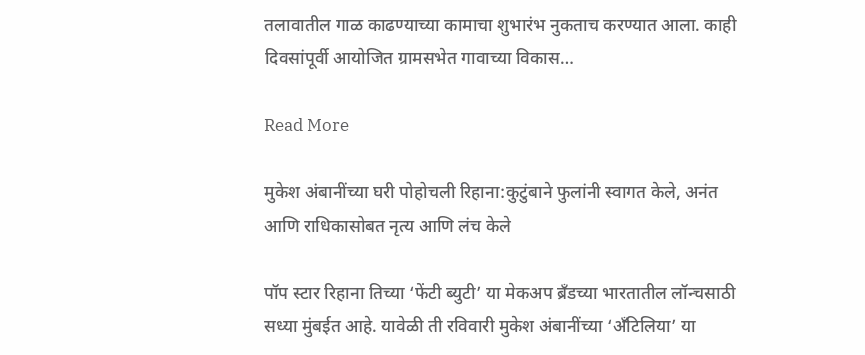तलावातील गाळ काढण्याच्या कामाचा शुभारंभ नुकताच करण्यात आला. काही दिवसांपूर्वी आयोजित ग्रामसभेत गावाच्या विकास…

Read More

मुकेश अंबानींच्या घरी पोहोचली रिहाना:कुटुंबाने फुलांनी स्वागत केले, अनंत आणि राधिकासोबत नृत्य आणि लंच केले

पॉप स्टार रिहाना तिच्या ‘फेंटी ब्युटी’ या मेकअप ब्रँडच्या भारतातील लॉन्चसाठी सध्या मुंबईत आहे. यावेळी ती रविवारी मुकेश अंबानींच्या ‘अँटिलिया’ या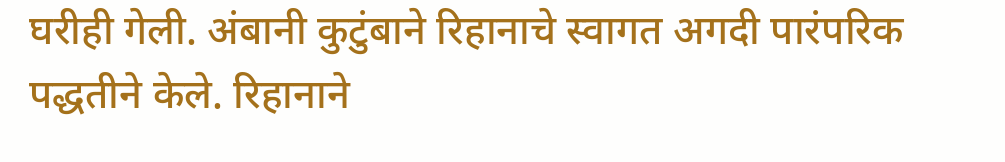घरीही गेली. अंबानी कुटुंबाने रिहानाचे स्वागत अगदी पारंपरिक पद्धतीने केले. रिहानाने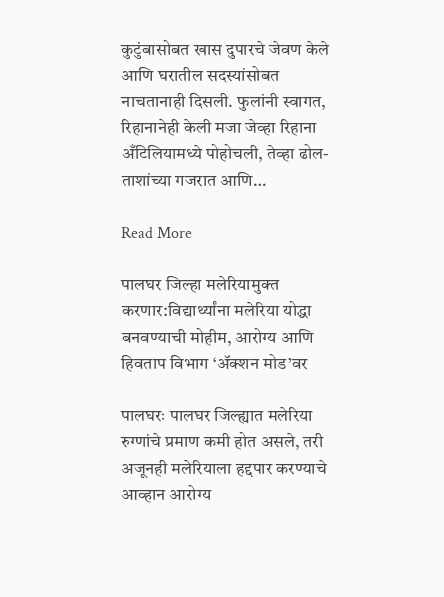कुटुंबासोबत खास दुपारचे जेवण केले आणि घरातील सदस्यांसोबत नाचतानाही दिसली. फुलांनी स्वागत, रिहानानेही केली मजा जेव्हा रिहाना अँटिलियामध्ये पोहोचली, तेव्हा ढोल-ताशांच्या गजरात आणि…

Read More

पालघर जिल्हा मलेरियामुक्त करणार:विद्यार्थ्यांना मलेरिया योद्धा बनवण्याची मोहीम, आरोग्य आणि हिवताप विभाग ‘ॲक्शन मोड’वर

पालघरः पालघर जिल्ह्यात मलेरिया रुग्णांचे प्रमाण कमी होत असले, तरी अजूनही मलेरियाला हद्दपार करण्याचे आव्हान आरोग्य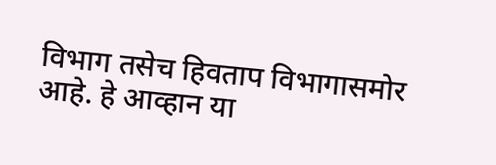विभाग तसेच हिवताप विभागासमोर आहे. हे आव्हान या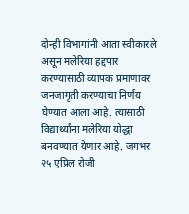दोन्ही विभागांनी आता स्वीकारले असून मलेरिया हद्दपार करण्यासाठी व्यापक प्रमाणावर जनजागृती करण्याचा निर्णय घेण्यात आला आहे. त्यासाठी विद्यार्थ्यांना मलेरिया योद्धा बनवण्यात येणार आहे. जगभर २५ एप्रिल रोजी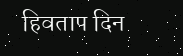हिवताप दिन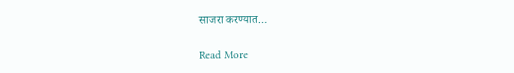साजरा करण्यात…

Read More